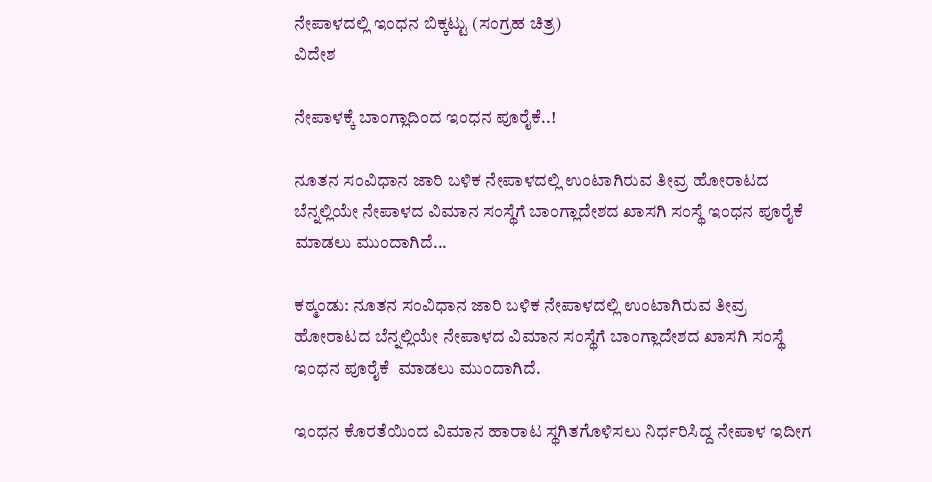ನೇಪಾಳದಲ್ಲಿ ಇಂಧನ ಬಿಕ್ಕಟ್ಟು (ಸಂಗ್ರಹ ಚಿತ್ರ)
ವಿದೇಶ

ನೇಪಾಳಕ್ಕೆ ಬಾಂಗ್ಲಾದಿಂದ ಇಂಧನ ಪೂರೈಕೆ..!

ನೂತನ ಸಂವಿಧಾನ ಜಾರಿ ಬಳಿಕ ನೇಪಾಳದಲ್ಲಿ ಉಂಟಾಗಿರುವ ತೀವ್ರ ಹೋರಾಟದ ಬೆನ್ನಲ್ಲಿಯೇ ನೇಪಾಳದ ವಿಮಾನ ಸಂಸ್ಥೆಗೆ ಬಾಂಗ್ಲಾದೇಶದ ಖಾಸಗಿ ಸಂಸ್ಥೆ ಇಂಧನ ಪೂರೈಕೆ ಮಾಡಲು ಮುಂದಾಗಿದೆ...

ಕಠ್ಮಂಡು: ನೂತನ ಸಂವಿಧಾನ ಜಾರಿ ಬಳಿಕ ನೇಪಾಳದಲ್ಲಿ ಉಂಟಾಗಿರುವ ತೀವ್ರ ಹೋರಾಟದ ಬೆನ್ನಲ್ಲಿಯೇ ನೇಪಾಳದ ವಿಮಾನ ಸಂಸ್ಥೆಗೆ ಬಾಂಗ್ಲಾದೇಶದ ಖಾಸಗಿ ಸಂಸ್ಥೆ ಇಂಧನ ಪೂರೈಕೆ  ಮಾಡಲು ಮುಂದಾಗಿದೆ.

ಇಂಧನ ಕೊರತೆಯಿಂದ ವಿಮಾನ ಹಾರಾಟ ಸ್ಥಗಿತಗೊಳಿಸಲು ನಿರ್ಧರಿಸಿದ್ದ ನೇಪಾಳ ಇದೀಗ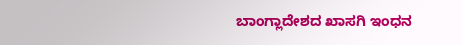ಬಾಂಗ್ಲಾದೇಶದ ಖಾಸಗಿ ಇಂಧನ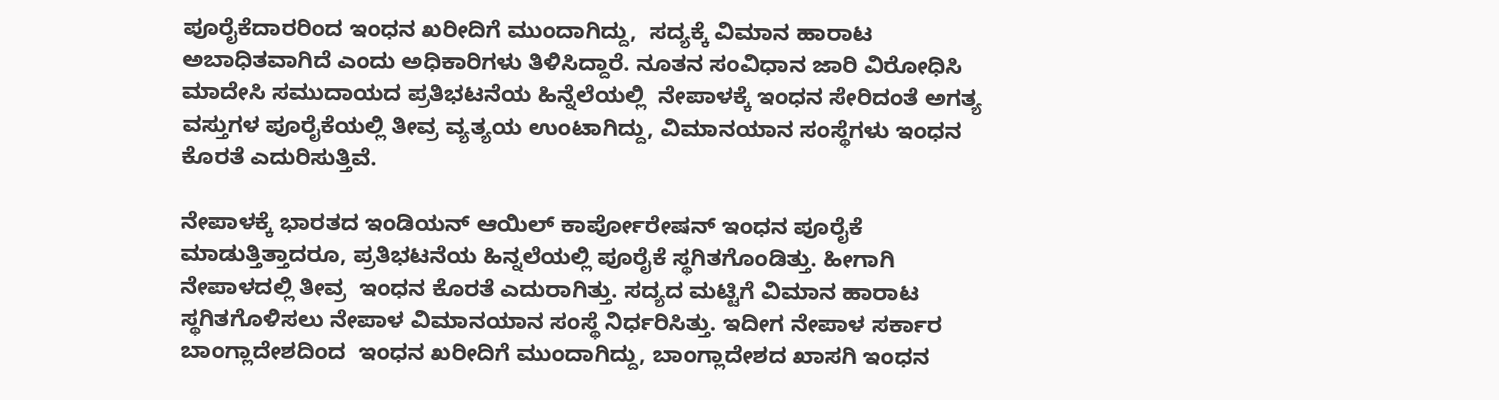ಪೂರೈಕೆದಾರರಿಂದ ಇಂಧನ ಖರೀದಿಗೆ ಮುಂದಾಗಿದ್ದು,  ಸದ್ಯಕ್ಕೆ ವಿಮಾನ ಹಾರಾಟ ಅಬಾಧಿತವಾಗಿದೆ ಎಂದು ಅಧಿಕಾರಿಗಳು ತಿಳಿಸಿದ್ದಾರೆ. ನೂತನ ಸಂವಿಧಾನ ಜಾರಿ ವಿರೋಧಿಸಿ ಮಾದೇಸಿ ಸಮುದಾಯದ ಪ್ರತಿಭಟನೆಯ ಹಿನ್ನೆಲೆಯಲ್ಲಿ  ನೇಪಾಳಕ್ಕೆ ಇಂಧನ ಸೇರಿದಂತೆ ಅಗತ್ಯ ವಸ್ತುಗಳ ಪೂರೈಕೆಯಲ್ಲಿ ತೀವ್ರ ವ್ಯತ್ಯಯ ಉಂಟಾಗಿದ್ದು, ವಿಮಾನಯಾನ ಸಂಸ್ಥೆಗಳು ಇಂಧನ ಕೊರತೆ ಎದುರಿಸುತ್ತಿವೆ.

ನೇಪಾಳಕ್ಕೆ ಭಾರತದ ಇಂಡಿಯನ್ ಆಯಿಲ್ ಕಾರ್ಪೋರೇಷನ್ ಇಂಧನ ಪೂರೈಕೆ ಮಾಡುತ್ತಿತ್ತಾದರೂ, ಪ್ರತಿಭಟನೆಯ ಹಿನ್ನಲೆಯಲ್ಲಿ ಪೂರೈಕೆ ಸ್ಥಗಿತಗೊಂಡಿತ್ತು. ಹೀಗಾಗಿ ನೇಪಾಳದಲ್ಲಿ ತೀವ್ರ  ಇಂಧನ ಕೊರತೆ ಎದುರಾಗಿತ್ತು. ಸದ್ಯದ ಮಟ್ಟಿಗೆ ವಿಮಾನ ಹಾರಾಟ ಸ್ಥಗಿತಗೊಳಿಸಲು ನೇಪಾಳ ವಿಮಾನಯಾನ ಸಂಸ್ಥೆ ನಿರ್ಧರಿಸಿತ್ತು. ಇದೀಗ ನೇಪಾಳ ಸರ್ಕಾರ ಬಾಂಗ್ಲಾದೇಶದಿಂದ  ಇಂಧನ ಖರೀದಿಗೆ ಮುಂದಾಗಿದ್ದು, ಬಾಂಗ್ಲಾದೇಶದ ಖಾಸಗಿ ಇಂಧನ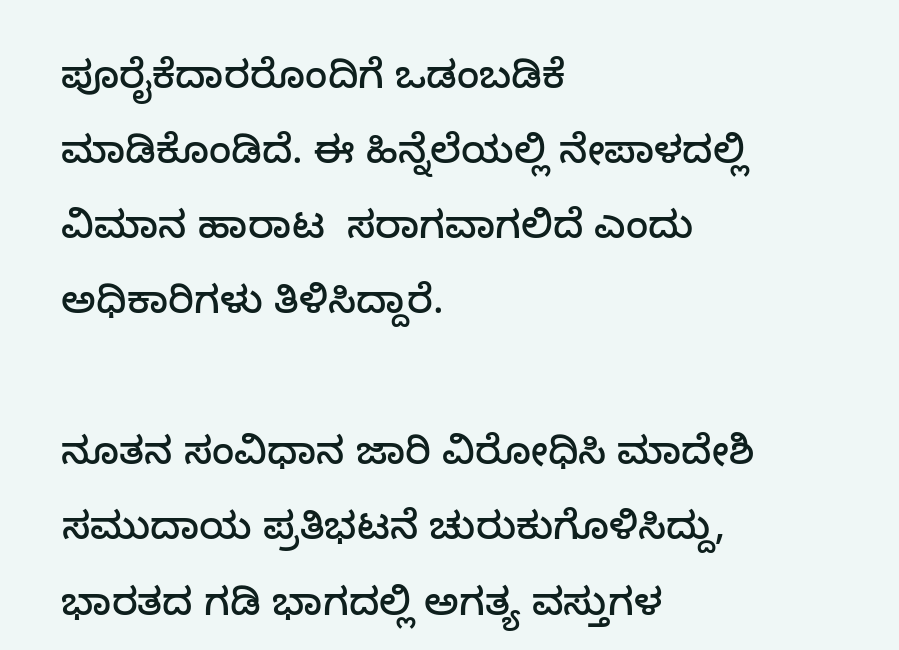ಪೂರೈಕೆದಾರರೊಂದಿಗೆ ಒಡಂಬಡಿಕೆ ಮಾಡಿಕೊಂಡಿದೆ. ಈ ಹಿನ್ನೆಲೆಯಲ್ಲಿ ನೇಪಾಳದಲ್ಲಿ ವಿಮಾನ ಹಾರಾಟ  ಸರಾಗವಾಗಲಿದೆ ಎಂದು ಅಧಿಕಾರಿಗಳು ತಿಳಿಸಿದ್ದಾರೆ.

ನೂತನ ಸಂವಿಧಾನ ಜಾರಿ ವಿರೋಧಿಸಿ ಮಾದೇಶಿ ಸಮುದಾಯ ಪ್ರತಿಭಟನೆ ಚುರುಕುಗೊಳಿಸಿದ್ದು, ಭಾರತದ ಗಡಿ ಭಾಗದಲ್ಲಿ ಅಗತ್ಯ ವಸ್ತುಗಳ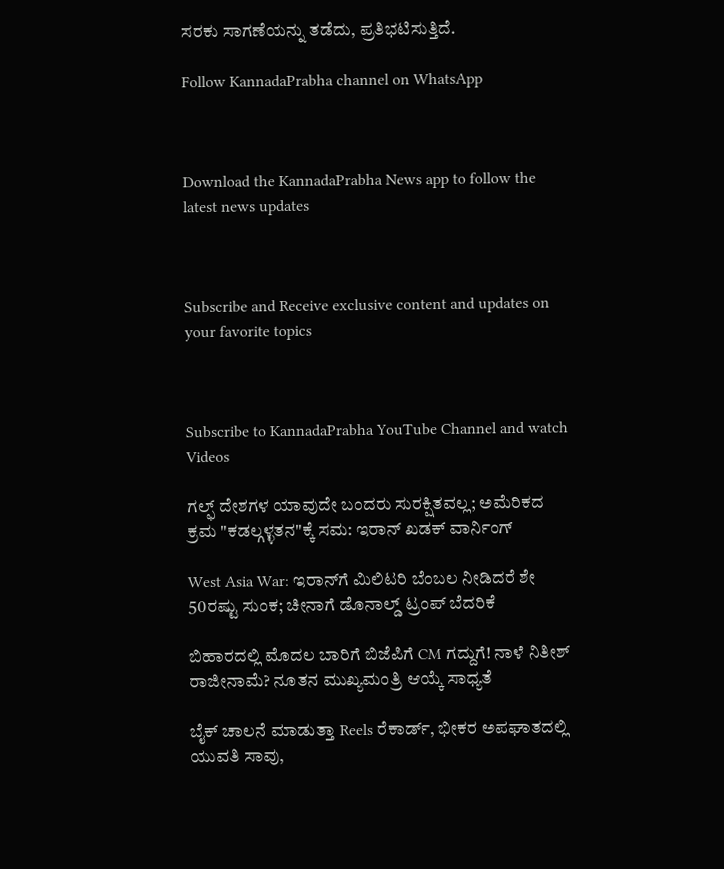ಸರಕು ಸಾಗಣೆಯನ್ನು ತಡೆದು, ಪ್ರತಿಭಟಿಸುತ್ತಿದೆ.

Follow KannadaPrabha channel on WhatsApp



Download the KannadaPrabha News app to follow the latest news updates



Subscribe and Receive exclusive content and updates on your favorite topics



Subscribe to KannadaPrabha YouTube Channel and watch Videos

ಗಲ್ಫ್ ದೇಶಗಳ ಯಾವುದೇ ಬಂದರು ಸುರಕ್ಷಿತವಲ್ಲ; ಅಮೆರಿಕದ ಕ್ರಮ "ಕಡಲ್ಗಳ್ಳತನ"ಕ್ಕೆ ಸಮ: ಇರಾನ್ ಖಡಕ್ ವಾರ್ನಿಂಗ್

West Asia War: ಇರಾನ್‌ಗೆ ಮಿಲಿಟರಿ ಬೆಂಬಲ ನೀಡಿದರೆ ಶೇ 50ರಷ್ಟು ಸುಂಕ; ಚೀನಾಗೆ ಡೊನಾಲ್ಡ್ ಟ್ರಂಪ್ ಬೆದರಿಕೆ

ಬಿಹಾರದಲ್ಲಿ ಮೊದಲ ಬಾರಿಗೆ ಬಿಜೆಪಿಗೆ CM ಗದ್ದುಗೆ! ನಾಳೆ ನಿತೀಶ್ ರಾಜೀನಾಮೆ? ನೂತನ ಮುಖ್ಯಮಂತ್ರಿ ಆಯ್ಕೆ ಸಾಧ್ಯತೆ

ಬೈಕ್ ಚಾಲನೆ ಮಾಡುತ್ತಾ Reels ರೆಕಾರ್ಡ್, ಭೀಕರ ಅಪಘಾತದಲ್ಲಿ ಯುವತಿ ಸಾವು,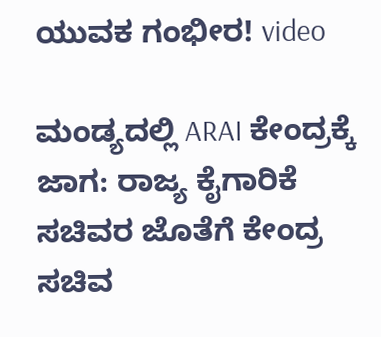ಯುವಕ ಗಂಭೀರ! video

ಮಂಡ್ಯದಲ್ಲಿ ARAI ಕೇಂದ್ರಕ್ಕೆ ಜಾಗ: ರಾಜ್ಯ ಕೈಗಾರಿಕೆ ಸಚಿವರ ಜೊತೆಗೆ ಕೇಂದ್ರ ಸಚಿವ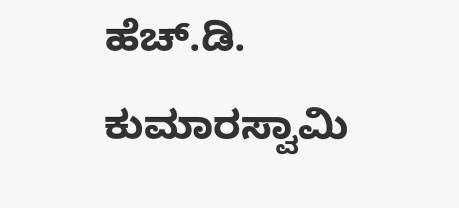ಹೆಚ್.ಡಿ. ಕುಮಾರಸ್ವಾಮಿ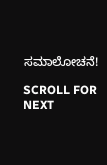ಸಮಾಲೋಚನೆ!

SCROLL FOR NEXT